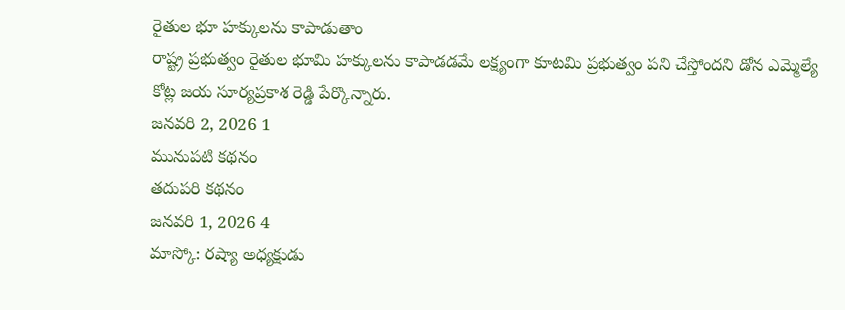రైతుల భూ హక్కులను కాపాడుతాం
రాష్ట్ర ప్రభుత్వం రైతుల భూమి హక్కులను కాపాడడమే లక్ష్యంగా కూటమి ప్రభుత్వం పని చేస్తోందని డోన ఎమ్మెల్యే కోట్ల జయ సూర్యప్రకాశ రెడ్డి పేర్కొన్నారు.
జనవరి 2, 2026 1
మునుపటి కథనం
తదుపరి కథనం
జనవరి 1, 2026 4
మాస్కో: రష్యా అధ్యక్షుడు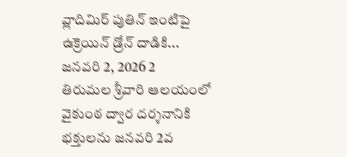వ్లాదిమిర్ పుతిన్ ఇంటిపై ఉక్రెయిన్ డ్రోన్ దాడికి...
జనవరి 2, 2026 2
తిరుమల శ్రీవారి ఆలయంలో వైకుంఠ ద్వార దర్శనానికి భక్తులను జనవరి 2వ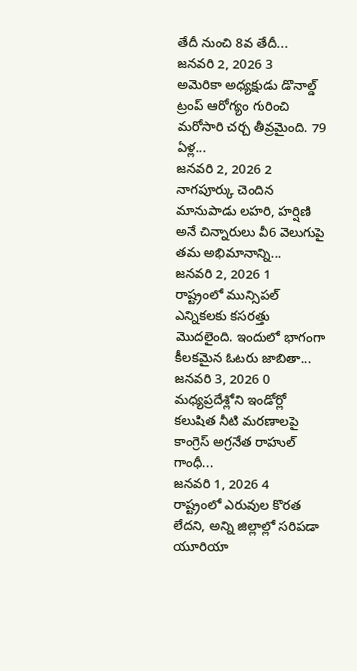తేదీ నుంచి 8వ తేదీ...
జనవరి 2, 2026 3
అమెరికా అధ్యక్షుడు డొనాల్డ్ ట్రంప్ ఆరోగ్యం గురించి మరోసారి చర్చ తీవ్రమైంది. 79 ఏళ్ల...
జనవరి 2, 2026 2
నాగపూర్కు చెందిన మానుపాడు లహరి, హర్షిణి అనే చిన్నారులు వీ6 వెలుగుపై తమ అభిమానాన్ని...
జనవరి 2, 2026 1
రాష్ట్రంలో మున్సిపల్ ఎన్నికలకు కసరత్తు మొదలైంది. ఇందులో భాగంగా కీలకమైన ఓటరు జాబితా...
జనవరి 3, 2026 0
మధ్యప్రదేశ్లోని ఇండోర్లో కలుషిత నీటి మరణాలపై కాంగ్రెస్ అగ్రనేత రాహుల్ గాంధీ...
జనవరి 1, 2026 4
రాష్ట్రంలో ఎరువుల కొరత లేదని, అన్ని జిల్లాల్లో సరిపడా యూరియా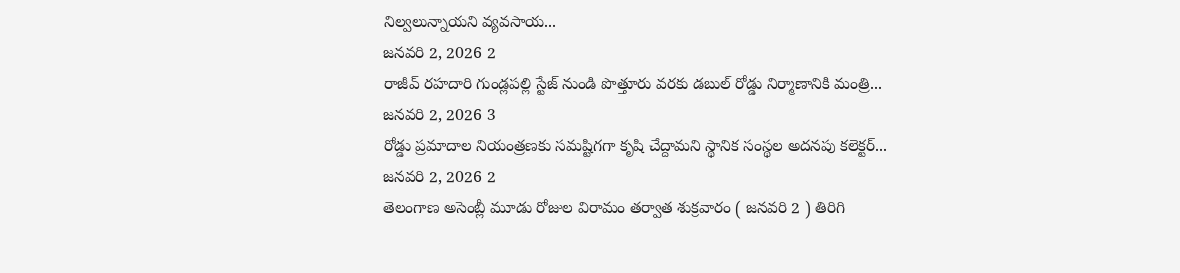నిల్వలున్నాయని వ్యవసాయ...
జనవరి 2, 2026 2
రాజీవ్ రహదారి గుండ్లపల్లి స్టేజ్ నుండి పొత్తూరు వరకు డబుల్ రోడ్డు నిర్మాణానికి మంత్రి...
జనవరి 2, 2026 3
రోడ్డు ప్రమాదాల నియంత్రణకు సమష్టిగగా కృషి చేద్దామని స్థానిక సంస్థల అదనపు కలెక్టర్...
జనవరి 2, 2026 2
తెలంగాణ అసెంబ్లీ మూడు రోజుల విరామం తర్వాత శుక్రవారం ( జనవరి 2 ) తిరిగి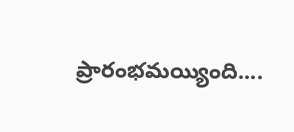ప్రారంభమయ్యింది....